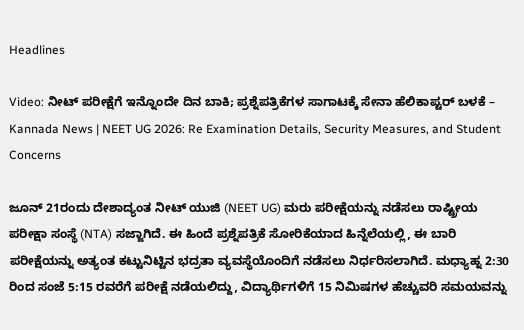Headlines

Video: ನೀಟ್ ಪರೀಕ್ಷೆಗೆ ಇನ್ನೊಂದೇ ದಿನ ಬಾಕಿ; ಪ್ರಶ್ನೆಪತ್ರಿಕೆಗಳ ಸಾಗಾಟಕ್ಕೆ ಸೇನಾ ಹೆಲಿಕಾಪ್ಟರ್‌ ಬಳಕೆ – Kannada News | NEET UG 2026: Re Examination Details, Security Measures, and Student Concerns

ಜೂನ್ 21ರಂದು ದೇಶಾದ್ಯಂತ ನೀಟ್ ಯುಜಿ (NEET UG) ಮರು ಪರೀಕ್ಷೆಯನ್ನು ನಡೆಸಲು ರಾಷ್ಟ್ರೀಯ ಪರೀಕ್ಷಾ ಸಂಸ್ಥೆ (NTA) ಸಜ್ಜಾಗಿದೆ. ಈ ಹಿಂದೆ ಪ್ರಶ್ನೆಪತ್ರಿಕೆ ಸೋರಿಕೆಯಾದ ಹಿನ್ನೆಲೆಯಲ್ಲಿ, ಈ ಬಾರಿ ಪರೀಕ್ಷೆಯನ್ನು ಅತ್ಯಂತ ಕಟ್ಟುನಿಟ್ಟಿನ ಭದ್ರತಾ ವ್ಯವಸ್ಥೆಯೊಂದಿಗೆ ನಡೆಸಲು ನಿರ್ಧರಿಸಲಾಗಿದೆ. ಮಧ್ಯಾಹ್ನ 2:30 ರಿಂದ ಸಂಜೆ 5:15 ರವರೆಗೆ ಪರೀಕ್ಷೆ ನಡೆಯಲಿದ್ದು, ವಿದ್ಯಾರ್ಥಿಗಳಿಗೆ 15 ನಿಮಿಷಗಳ ಹೆಚ್ಚುವರಿ ಸಮಯವನ್ನು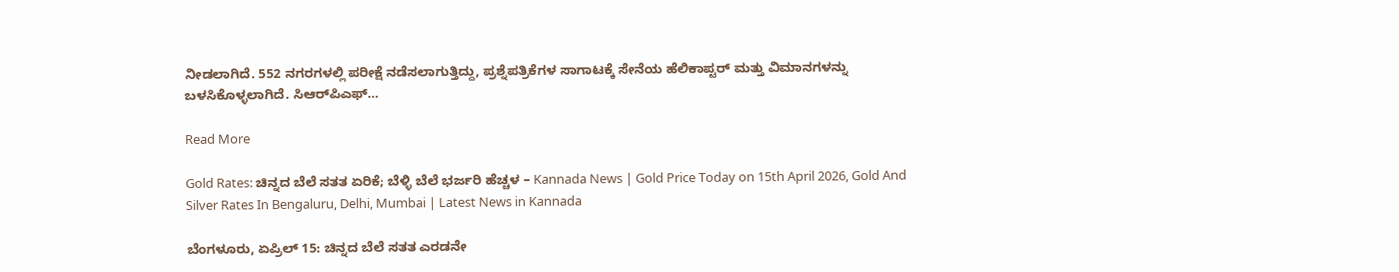ನೀಡಲಾಗಿದೆ. 552 ನಗರಗಳಲ್ಲಿ ಪರೀಕ್ಷೆ ನಡೆಸಲಾಗುತ್ತಿದ್ದು, ಪ್ರಶ್ನೆಪತ್ರಿಕೆಗಳ ಸಾಗಾಟಕ್ಕೆ ಸೇನೆಯ ಹೆಲಿಕಾಪ್ಟರ್‌ ಮತ್ತು ವಿಮಾನಗಳನ್ನು ಬಳಸಿಕೊಳ್ಳಲಾಗಿದೆ. ಸಿಆರ್‌ಪಿಎಫ್…

Read More

Gold Rates: ಚಿನ್ನದ ಬೆಲೆ ಸತತ ಏರಿಕೆ; ಬೆಳ್ಳಿ ಬೆಲೆ ಭರ್ಜರಿ ಹೆಚ್ಚಳ – Kannada News | Gold Price Today on 15th April 2026, Gold And Silver Rates In Bengaluru, Delhi, Mumbai | Latest News in Kannada

ಬೆಂಗಳೂರು, ಏಪ್ರಿಲ್ 15: ಚಿನ್ನದ ಬೆಲೆ ಸತತ ಎರಡನೇ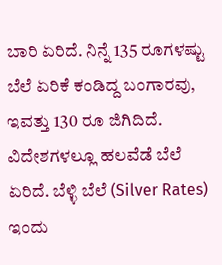ಬಾರಿ ಏರಿದೆ. ನಿನ್ನೆ 135 ರೂಗಳಷ್ಟು ಬೆಲೆ ಏರಿಕೆ ಕಂಡಿದ್ದ ಬಂಗಾರವು, ಇವತ್ತು 130 ರೂ ಜಿಗಿದಿದೆ. ವಿದೇಶಗಳಲ್ಲೂ ಹಲವೆಡೆ ಬೆಲೆ ಏರಿದೆ. ಬೆಳ್ಳಿ ಬೆಲೆ (Silver Rates) ಇಂದು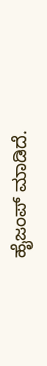ಹೈಜಂಪ್ ಮಾಡಿದೆ.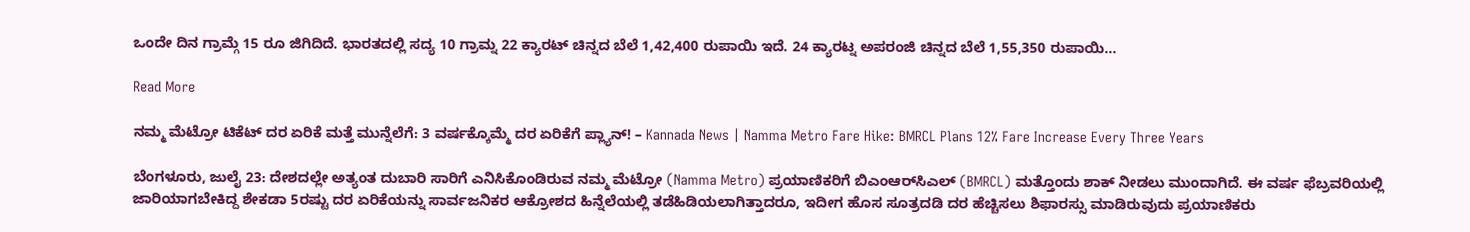ಒಂದೇ ದಿನ ಗ್ರಾಮ್ಗೆ 15 ರೂ ಜಿಗಿದಿದೆ. ಭಾರತದಲ್ಲಿ ಸದ್ಯ 10 ಗ್ರಾಮ್ನ 22 ಕ್ಯಾರಟ್ ಚಿನ್ನದ ಬೆಲೆ 1,42,400 ರುಪಾಯಿ ಇದೆ. 24 ಕ್ಯಾರಟ್ನ ಅಪರಂಜಿ ಚಿನ್ನದ ಬೆಲೆ 1,55,350 ರುಪಾಯಿ…

Read More

ನಮ್ಮ ಮೆಟ್ರೋ ಟಿಕೆಟ್ ದರ ಏರಿಕೆ ಮತ್ತೆ ಮುನ್ನೆಲೆಗೆ: 3 ವರ್ಷಕ್ಕೊಮ್ಮೆ ದರ ಏರಿಕೆಗೆ ಪ್ಲ್ಯಾನ್! – Kannada News | Namma Metro Fare Hike: BMRCL Plans 12% Fare Increase Every Three Years

ಬೆಂಗಳೂರು, ಜುಲೈ 23: ದೇಶದಲ್ಲೇ ಅತ್ಯಂತ ದುಬಾರಿ ಸಾರಿಗೆ ಎನಿಸಿಕೊಂಡಿರುವ ನಮ್ಮ ಮೆಟ್ರೋ (Namma Metro) ಪ್ರಯಾಣಿಕರಿಗೆ ಬಿಎಂಆರ್‌ಸಿಎಲ್ (BMRCL) ಮತ್ತೊಂದು ಶಾಕ್ ನೀಡಲು ಮುಂದಾಗಿದೆ. ಈ ವರ್ಷ ಫೆಬ್ರವರಿಯಲ್ಲಿ ಜಾರಿಯಾಗಬೇಕಿದ್ದ ಶೇಕಡಾ 5ರಷ್ಟು ದರ ಏರಿಕೆಯನ್ನು ಸಾರ್ವಜನಿಕರ ಆಕ್ರೋಶದ ಹಿನ್ನೆಲೆಯಲ್ಲಿ ತಡೆಹಿಡಿಯಲಾಗಿತ್ತಾದರೂ, ಇದೀಗ ಹೊಸ ಸೂತ್ರದಡಿ ದರ ಹೆಚ್ಚಿಸಲು ಶಿಫಾರಸ್ಸು ಮಾಡಿರುವುದು ಪ್ರಯಾಣಿಕರು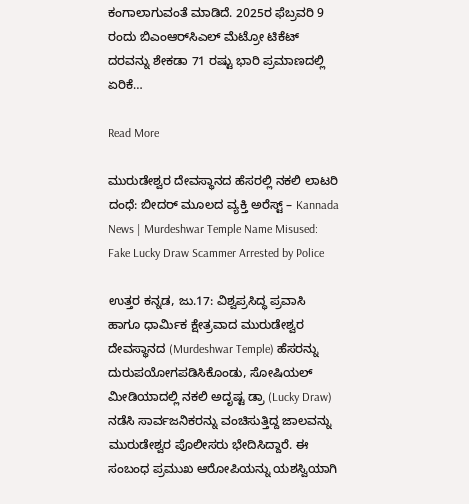ಕಂಗಾಲಾಗುವಂತೆ ಮಾಡಿದೆ. 2025ರ ಫೆಬ್ರವರಿ 9 ರಂದು ಬಿಎಂಆರ್‌ಸಿಎಲ್ ಮೆಟ್ರೋ ಟಿಕೆಟ್ ದರವನ್ನು ಶೇಕಡಾ 71 ರಷ್ಟು ಭಾರಿ ಪ್ರಮಾಣದಲ್ಲಿ ಏರಿಕೆ…

Read More

ಮುರುಡೇಶ್ವರ ದೇವಸ್ಥಾನದ ಹೆಸರಲ್ಲಿ ನಕಲಿ ಲಾಟರಿ ದಂಧೆ: ಬೀದರ್ ಮೂಲದ ವ್ಯಕ್ತಿ ಅರೆಸ್ಟ್ – Kannada News | Murdeshwar Temple Name Misused: Fake Lucky Draw Scammer Arrested by Police

ಉತ್ತರ ಕನ್ನಡ, ಜು.17: ವಿಶ್ವಪ್ರಸಿದ್ಧ ಪ್ರವಾಸಿ ಹಾಗೂ ಧಾರ್ಮಿಕ ಕ್ಷೇತ್ರವಾದ ಮುರುಡೇಶ್ವರ ದೇವಸ್ಥಾನದ (Murdeshwar Temple) ಹೆಸರನ್ನು ದುರುಪಯೋಗಪಡಿಸಿಕೊಂಡು, ಸೋಷಿಯಲ್ ಮೀಡಿಯಾದಲ್ಲಿ ನಕಲಿ ಅದೃಷ್ಟ ಡ್ರಾ (Lucky Draw) ನಡೆಸಿ ಸಾರ್ವಜನಿಕರನ್ನು ವಂಚಿಸುತ್ತಿದ್ದ ಜಾಲವನ್ನು ಮುರುಡೇಶ್ವರ ಪೊಲೀಸರು ಭೇದಿಸಿದ್ದಾರೆ. ಈ ಸಂಬಂಧ ಪ್ರಮುಖ ಆರೋಪಿಯನ್ನು ಯಶಸ್ವಿಯಾಗಿ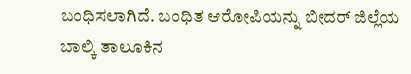ಬಂಧಿಸಲಾಗಿದೆ. ಬಂಧಿತ ಆರೋಪಿಯನ್ನು ಬೀದರ್ ಜಿಲ್ಲೆಯ ಬಾಲ್ಕಿ ತಾಲೂಕಿನ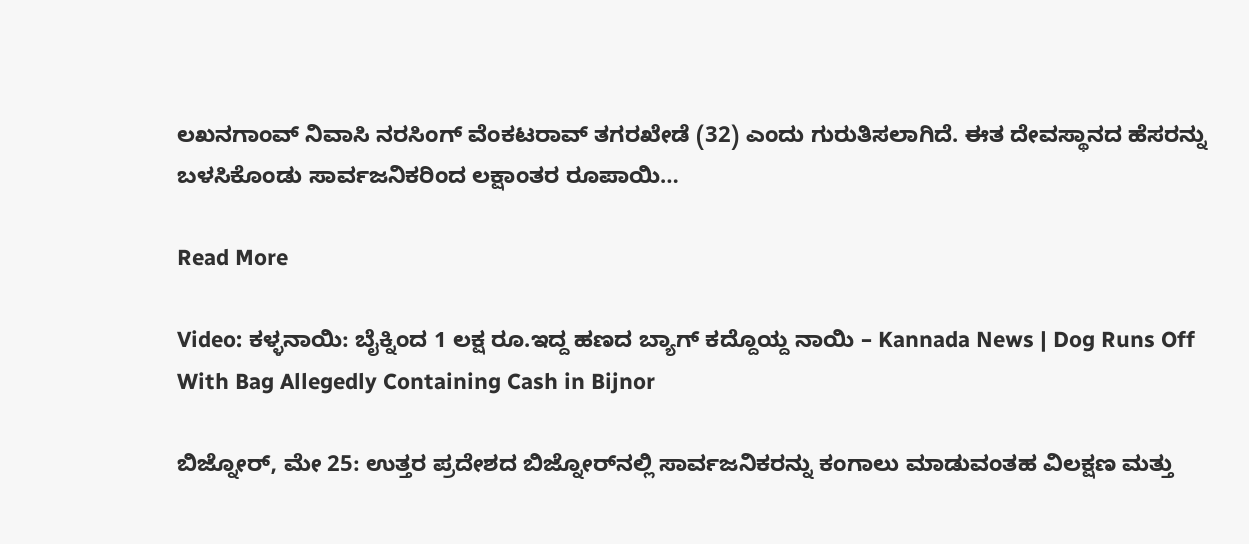ಲಖನಗಾಂವ್ ನಿವಾಸಿ ನರಸಿಂಗ್ ವೆಂಕಟರಾವ್ ತಗರಖೇಡೆ (32) ಎಂದು ಗುರುತಿಸಲಾಗಿದೆ. ಈತ ದೇವಸ್ಥಾನದ ಹೆಸರನ್ನು ಬಳಸಿಕೊಂಡು ಸಾರ್ವಜನಿಕರಿಂದ ಲಕ್ಷಾಂತರ ರೂಪಾಯಿ…

Read More

Video: ಕಳ್ಳನಾಯಿ: ಬೈಕ್ನಿಂದ 1 ಲಕ್ಷ ರೂ.ಇದ್ದ ಹಣದ ಬ್ಯಾಗ್ ಕದ್ದೊಯ್ದ ನಾಯಿ – Kannada News | Dog Runs Off With Bag Allegedly Containing Cash in Bijnor

ಬಿಜ್ನೋರ್, ಮೇ 25: ಉತ್ತರ ಪ್ರದೇಶದ ಬಿಜ್ನೋರ್‌ನಲ್ಲಿ ಸಾರ್ವಜನಿಕರನ್ನು ಕಂಗಾಲು ಮಾಡುವಂತಹ ವಿಲಕ್ಷಣ ಮತ್ತು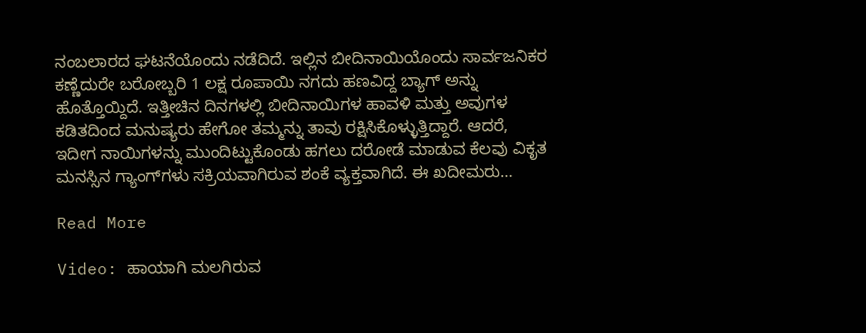ನಂಬಲಾರದ ಘಟನೆಯೊಂದು ನಡೆದಿದೆ. ಇಲ್ಲಿನ ಬೀದಿನಾಯಿಯೊಂದು ಸಾರ್ವಜನಿಕರ ಕಣ್ಣೆದುರೇ ಬರೋಬ್ಬರಿ 1 ಲಕ್ಷ ರೂಪಾಯಿ ನಗದು ಹಣವಿದ್ದ ಬ್ಯಾಗ್‌ ಅನ್ನು ಹೊತ್ತೊಯ್ದಿದೆ. ಇತ್ತೀಚಿನ ದಿನಗಳಲ್ಲಿ ಬೀದಿನಾಯಿಗಳ ಹಾವಳಿ ಮತ್ತು ಅವುಗಳ ಕಡಿತದಿಂದ ಮನುಷ್ಯರು ಹೇಗೋ ತಮ್ಮನ್ನು ತಾವು ರಕ್ಷಿಸಿಕೊಳ್ಳುತ್ತಿದ್ದಾರೆ. ಆದರೆ, ಇದೀಗ ನಾಯಿಗಳನ್ನು ಮುಂದಿಟ್ಟುಕೊಂಡು ಹಗಲು ದರೋಡೆ ಮಾಡುವ ಕೆಲವು ವಿಕೃತ ಮನಸ್ಸಿನ ಗ್ಯಾಂಗ್‌ಗಳು ಸಕ್ರಿಯವಾಗಿರುವ ಶಂಕೆ ವ್ಯಕ್ತವಾಗಿದೆ. ಈ ಖದೀಮರು…

Read More

Video: ಹಾಯಾಗಿ ಮಲಗಿರುವ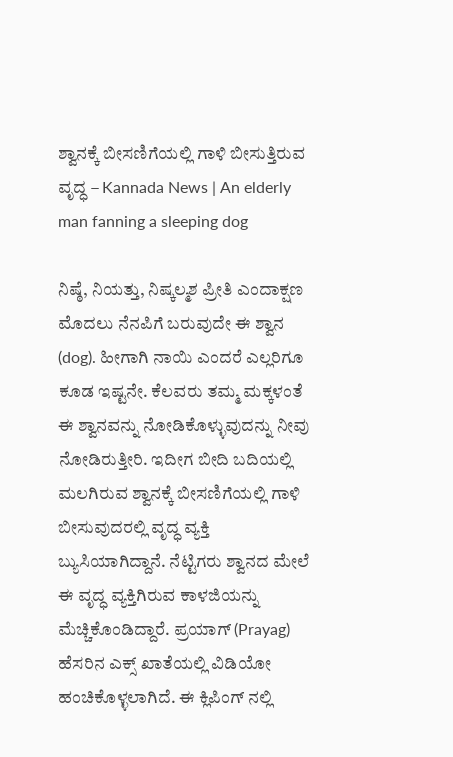ಶ್ವಾನಕ್ಕೆ ಬೀಸಣಿಗೆಯಲ್ಲಿ ಗಾಳಿ ಬೀಸುತ್ತಿರುವ ವೃದ್ಧ – Kannada News | An elderly man fanning a sleeping dog

ನಿಷ್ಠೆ, ನಿಯತ್ತು, ನಿಷ್ಕಲ್ಮಶ ಪ್ರೀತಿ ಎಂದಾಕ್ಷಣ ಮೊದಲು ನೆನಪಿಗೆ ಬರುವುದೇ ಈ ಶ್ವಾನ (dog). ಹೀಗಾಗಿ ನಾಯಿ ಎಂದರೆ ಎಲ್ಲರಿಗೂ ಕೂಡ ಇಷ್ಟನೇ. ಕೆಲವರು ತಮ್ಮ ಮಕ್ಕಳಂತೆ ಈ ಶ್ವಾನವನ್ನು ನೋಡಿಕೊಳ್ಳುವುದನ್ನು ನೀವು ನೋಡಿರುತ್ತೀರಿ. ಇದೀಗ ಬೀದಿ ಬದಿಯಲ್ಲಿ ಮಲಗಿರುವ ಶ್ವಾನಕ್ಕೆ ಬೀಸಣಿಗೆಯಲ್ಲಿ ಗಾಳಿ ಬೀಸುವುದರಲ್ಲಿ ವೃದ್ಧ ವ್ಯಕ್ತಿ ಬ್ಯುಸಿಯಾಗಿದ್ದಾನೆ. ನೆಟ್ಟಿಗರು ಶ್ವಾನದ ಮೇಲೆ ಈ ವೃದ್ಧ ವ್ಯಕ್ತಿಗಿರುವ ಕಾಳಜಿಯನ್ನು ಮೆಚ್ಚಿಕೊಂಡಿದ್ದಾರೆ. ಪ್ರಯಾಗ್ (Prayag) ಹೆಸರಿನ ಎಕ್ಸ್ ಖಾತೆಯಲ್ಲಿ ವಿಡಿಯೋ ಹಂಚಿಕೊಳ್ಳಲಾಗಿದೆ. ಈ ಕ್ಲಿಪಿಂಗ್ ನಲ್ಲಿ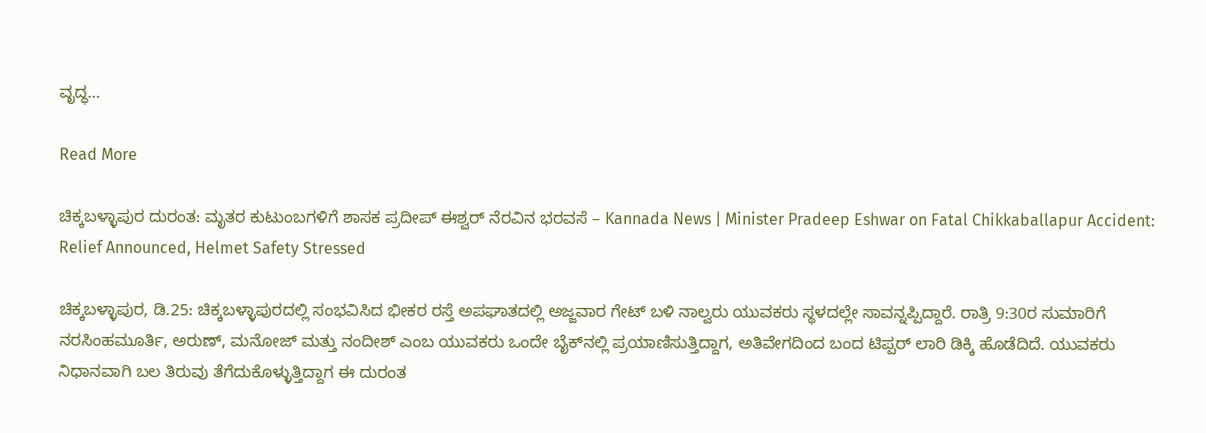ವೃದ್ಧ…

Read More

ಚಿಕ್ಕಬಳ್ಳಾಪುರ ದುರಂತ: ಮೃತರ ಕುಟುಂಬಗಳಿಗೆ ಶಾಸಕ ಪ್ರದೀಪ್ ಈಶ್ವರ್ ನೆರವಿನ ಭರವಸೆ – Kannada News | Minister Pradeep Eshwar on Fatal Chikkaballapur Accident: Relief Announced, Helmet Safety Stressed

ಚಿಕ್ಕಬಳ್ಳಾಪುರ, ಡಿ.25: ಚಿಕ್ಕಬಳ್ಳಾಪುರದಲ್ಲಿ ಸಂಭವಿಸಿದ ಭೀಕರ ರಸ್ತೆ ಅಪಘಾತದಲ್ಲಿ ಅಜ್ಜವಾರ ಗೇಟ್ ಬಳಿ ನಾಲ್ವರು ಯುವಕರು ಸ್ಥಳದಲ್ಲೇ ಸಾವನ್ನಪ್ಪಿದ್ದಾರೆ. ರಾತ್ರಿ 9:30ರ ಸುಮಾರಿಗೆ ನರಸಿಂಹಮೂರ್ತಿ, ಅರುಣ್, ಮನೋಜ್ ಮತ್ತು ನಂದೀಶ್ ಎಂಬ ಯುವಕರು ಒಂದೇ ಬೈಕ್‌ನಲ್ಲಿ ಪ್ರಯಾಣಿಸುತ್ತಿದ್ದಾಗ, ಅತಿವೇಗದಿಂದ ಬಂದ ಟಿಪ್ಪರ್ ಲಾರಿ ಡಿಕ್ಕಿ ಹೊಡೆದಿದೆ. ಯುವಕರು ನಿಧಾನವಾಗಿ ಬಲ ತಿರುವು ತೆಗೆದುಕೊಳ್ಳುತ್ತಿದ್ದಾಗ ಈ ದುರಂತ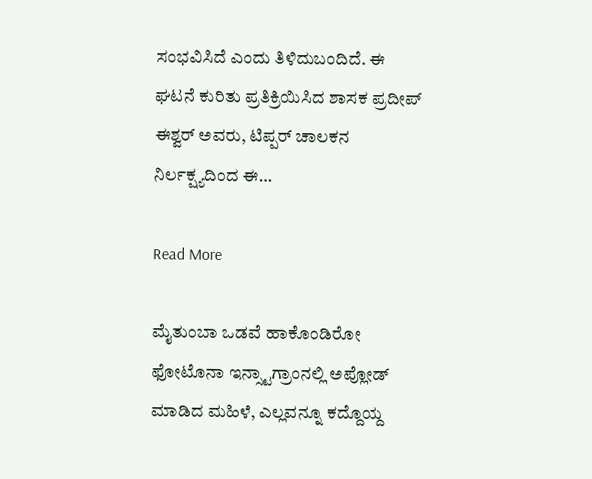ಸಂಭವಿಸಿದೆ ಎಂದು ತಿಳಿದುಬಂದಿದೆ. ಈ ಘಟನೆ ಕುರಿತು ಪ್ರತಿಕ್ರಿಯಿಸಿದ ಶಾಸಕ ಪ್ರದೀಪ್ ಈಶ್ವರ್ ಅವರು, ಟಿಪ್ಪರ್ ಚಾಲಕನ ನಿರ್ಲಕ್ಷ್ಯದಿಂದ ಈ…

Read More

ಮೈತುಂಬಾ ಒಡವೆ ಹಾಕೊಂಡಿರೋ ಫೋಟೊನಾ ಇನ್ಸ್ಟಾಗ್ರಾಂನಲ್ಲಿ ಅಪ್ಲೋಡ್ ಮಾಡಿದ ಮಹಿಳೆ, ಎಲ್ಲವನ್ನೂ ಕದ್ದೊಯ್ದ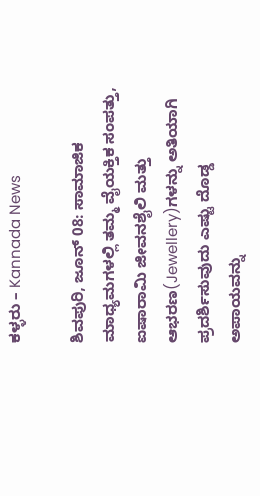ಕಳ್ಳರು – Kannada News

ಶಿವಪುರಿ, ಜೂನ್ 08: ಸಾಮಾಜಿಕ ಮಾಧ್ಯಮಗಳಲ್ಲಿ ತಮ್ಮ ವೈಯಕ್ತಿಕ ಸಂಪತ್ತು, ಐಷಾರಾಮಿ ಜೀವನಶೈಲಿ ಮತ್ತು ಆಭರಣ(Jewellery)ಗಳನ್ನು ಅತಿಯಾಗಿ ಪ್ರದರ್ಶಿಸುವುದು ಎಷ್ಟು ದೊಡ್ಡ ಅಪಾಯವನ್ನು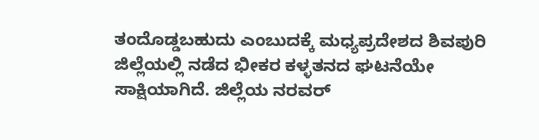ತಂದೊಡ್ಡಬಹುದು ಎಂಬುದಕ್ಕೆ ಮಧ್ಯಪ್ರದೇಶದ ಶಿವಪುರಿ ಜಿಲ್ಲೆಯಲ್ಲಿ ನಡೆದ ಭೀಕರ ಕಳ್ಳತನದ ಘಟನೆಯೇ ಸಾಕ್ಷಿಯಾಗಿದೆ. ಜಿಲ್ಲೆಯ ನರವರ್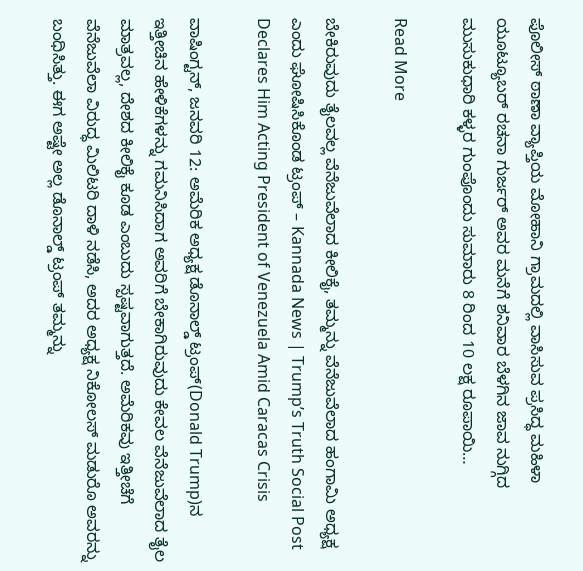ಪೊಲೀಸ್ ಠಾಣಾ ವ್ಯಾಪ್ತಿಯ ಮೋಹಾನಿ ಗ್ರಾಮದಲ್ಲಿ ವಾಸಿಸುವ ಪ್ರಸಿದ್ಧ ಮಹಿಳಾ ಯೂಟ್ಯೂಬರ್ ರಚನಾ ಗುರ್ಜರ್ ಅವರ ಮನೆಗೆ ಶನಿವಾರ ಬೆಳಗಿನ ಜಾವ ನುಗ್ಗಿದ ಮುಸುಕುಧಾರಿ ಕಳ್ಳರ ಗುಂಪೊಂದು ಸುಮಾರು 8 ರಿಂದ 10 ಲಕ್ಷ ರೂಪಾಯಿ…

Read More

ಬೇಕಿರುವುದು ತೈಲವಲ್ಲ ವೆನೆಜುವೆಲಾದ ಕೀಲಿಕೈ, ತಮ್ಮನ್ನು ವೆನೆಜುವೆಲಾದ ಹಂಗಾಮಿ ಅಧ್ಯಕ್ಷ ಎಂದು ಘೋಷಿಸಿಕೊಂಡ ಟ್ರಂಪ್ – Kannada News | Trump’s Truth Social Post Declares Him Acting President of Venezuela Amid Caracas Crisis

ವಾಷಿಂಗ್ಟನ್, ಜನವರಿ 12: ಅಮೆರಿಕ ಅಧ್ಯಕ್ಷ ಡೊನಾಲ್ಡ್ ಟ್ರಂಪ್(Donald Trump)ನ ಇತ್ತೀಚಿನ ಹೇಳಿಕೆಗಳನ್ನು ಗಮನಿಸಿದಾಗ ಅವರಿಗೆ ಬೇಕಾಗಿರುವುದು ಕೇವಲ ವೆನೆಜುವೆಲಾದ ತೈಲ ಮಾತ್ರವಲ್ಲ, ದೇಶದ ಕೀಲಿಕೈ ಕೂಡ ಎಂಬುದು ಸ್ಪಷ್ಟವಾಗುತ್ತದೆ. ಅಮೆರಿಕವು ಇತ್ತೀಚೆಗೆ ವೆನೆಜುವೆಲಾ ವಿರುದ್ಧ ಮಿಲಿಟರಿ ದಾಳಿ ನಡೆಸಿ, ಅದರ ಅಧ್ಯಕ್ಷ ನಿಕೋಲಸ್ ಮಡುರೊ ಅವರನ್ನು ಬಂಧಿಸಿತ್ತು. ಈಗ ಅಷ್ಟೇ ಅಲ್ಲ ಡೊನಾಲ್ಡ್ ಟ್ರಂಪ್ ತಮ್ಮನ್ನು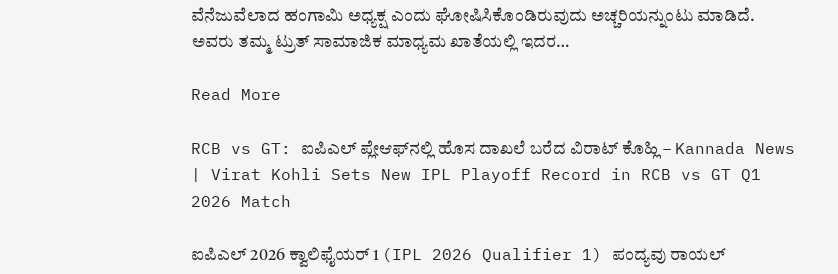ವೆನೆಜುವೆಲಾದ ಹಂಗಾಮಿ ಅಧ್ಯಕ್ಷ ಎಂದು ಘೋಷಿಸಿಕೊಂಡಿರುವುದು ಅಚ್ಚರಿಯನ್ನುಂಟು ಮಾಡಿದೆ. ಅವರು ತಮ್ಮ ಟ್ರುತ್ ಸಾಮಾಜಿಕ ಮಾಧ್ಯಮ ಖಾತೆಯಲ್ಲಿ ಇದರ…

Read More

RCB vs GT: ಐಪಿಎಲ್ ಪ್ಲೇಆಫ್‌ನಲ್ಲಿ ಹೊಸ ದಾಖಲೆ ಬರೆದ ವಿರಾಟ್ ಕೊಹ್ಲಿ – Kannada News | Virat Kohli Sets New IPL Playoff Record in RCB vs GT Q1 2026 Match

ಐಪಿಎಲ್ 2026 ಕ್ವಾಲಿಫೈಯರ್ 1 (IPL 2026 Qualifier 1) ಪಂದ್ಯವು ರಾಯಲ್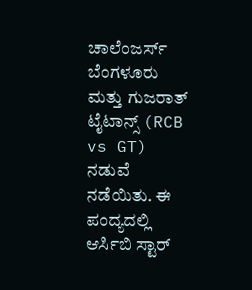ಚಾಲೆಂಜರ್ಸ್ ಬೆಂಗಳೂರು ಮತ್ತು ಗುಜರಾತ್ ಟೈಟಾನ್ಸ್ (RCB vs GT) ನಡುವೆ ನಡೆಯಿತು. ಈ ಪಂದ್ಯದಲ್ಲಿ ಆರ್ಸಿಬಿ ಸ್ಟಾರ್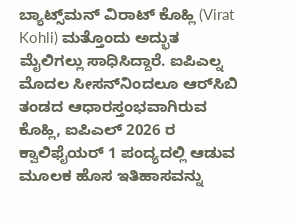ಬ್ಯಾಟ್ಸ್‌ಮನ್ ವಿರಾಟ್ ಕೊಹ್ಲಿ (Virat Kohli) ಮತ್ತೊಂದು ಅದ್ಭುತ ಮೈಲಿಗಲ್ಲು ಸಾಧಿಸಿದ್ದಾರೆ. ಐಪಿಎಲ್ನ ಮೊದಲ ಸೀಸನ್‌ನಿಂದಲೂ ಆರ್‌ಸಿಬಿ ತಂಡದ ಆಧಾರಸ್ತಂಭವಾಗಿರುವ ಕೊಹ್ಲಿ, ಐಪಿಎಲ್ 2026 ರ ಕ್ವಾಲಿಫೈಯರ್ 1 ಪಂದ್ಯದಲ್ಲಿ ಆಡುವ ಮೂಲಕ ಹೊಸ ಇತಿಹಾಸವನ್ನು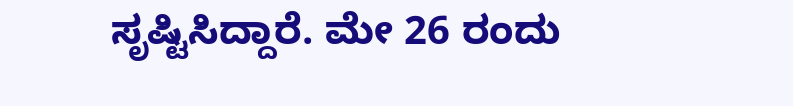ಸೃಷ್ಟಿಸಿದ್ದಾರೆ. ಮೇ 26 ರಂದು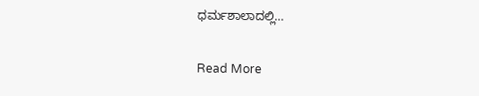ಧರ್ಮಶಾಲಾದಲ್ಲಿ…

Read More